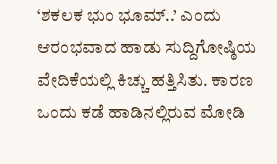‘ಶಕಲಕ ಭುಂ ಭೂಮ್..’ ಎಂದು ಆರಂಭವಾದ ಹಾಡು ಸುದ್ದಿಗೋಷ್ಠಿಯ ವೇದಿಕೆಯಲ್ಲಿ ಕಿಚ್ಚು ಹತ್ತಿಸಿತು. ಕಾರಣ ಒಂದು ಕಡೆ ಹಾಡಿನಲ್ಲಿರುವ ಮೋಡಿ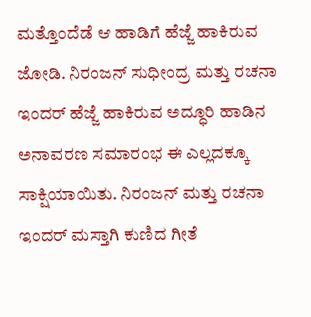ಮತ್ತೊಂದೆಡೆ ಆ ಹಾಡಿಗೆ ಹೆಜ್ಜೆ ಹಾಕಿರುವ ಜೋಡಿ. ನಿರಂಜನ್ ಸುಧೀಂದ್ರ ಮತ್ತು ರಚನಾ ಇಂದರ್ ಹೆಜ್ಜೆ ಹಾಕಿರುವ ಅದ್ಧೂರಿ ಹಾಡಿನ ಅನಾವರಣ ಸಮಾರಂಭ ಈ ಎಲ್ಲದಕ್ಕೂ ಸಾಕ್ಷಿಯಾಯಿತು. ನಿರಂಜನ್ ಮತ್ತು ರಚನಾ ಇಂದರ್ ಮಸ್ತಾಗಿ ಕುಣಿದ ಗೀತೆ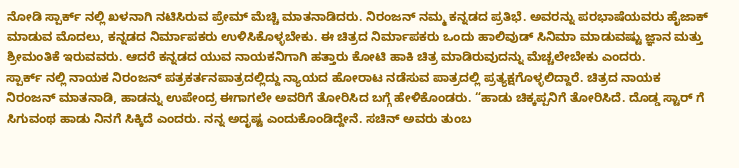ನೋಡಿ ಸ್ಪಾರ್ಕ್ ನಲ್ಲಿ ಖಳನಾಗಿ ನಟಿಸಿರುವ ಪ್ರೇಮ್ ಮೆಚ್ಚಿ ಮಾತನಾಡಿದರು. ನಿರಂಜನ್ ನಮ್ಮ ಕನ್ನಡದ ಪ್ರತಿಭೆ. ಅವರನ್ನು ಪರಭಾಷೆಯವರು ಹೈಜಾಕ್ ಮಾಡುವ ಮೊದಲು, ಕನ್ನಡದ ನಿರ್ಮಾಪಕರು ಉಳಿಸಿಕೊಳ್ಳಬೇಕು. ಈ ಚಿತ್ರದ ನಿರ್ಮಾಪಕರು ಒಂದು ಹಾಲಿವುಡ್ ಸಿನಿಮಾ ಮಾಡುವಷ್ಟು ಜ್ಞಾನ ಮತ್ತು ಶ್ರೀಮಂತಿಕೆ ಇರುವವರು. ಆದರೆ ಕನ್ನಡದ ಯುವ ನಾಯಕನಿಗಾಗಿ ಹತ್ತಾರು ಕೋಟಿ ಹಾಕಿ ಚಿತ್ರ ಮಾಡಿರುವುದನ್ನು ಮೆಚ್ಚಲೇಬೇಕು ಎಂದರು.
ಸ್ಪಾರ್ಕ್ ನಲ್ಲಿ ನಾಯಕ ನಿರಂಜನ್ ಪತ್ರಕರ್ತನಪಾತ್ರದಲ್ಲಿದ್ದು ನ್ಯಾಯದ ಹೋರಾಟ ನಡೆಸುವ ಪಾತ್ರದಲ್ಲಿ ಪ್ರತ್ಯಕ್ಷಗೊಳ್ಳಲಿದ್ದಾರೆ. ಚಿತ್ರದ ನಾಯಕ ನಿರಂಜನ್ ಮಾತನಾಡಿ, ಹಾಡನ್ನು ಉಪೇಂದ್ರ ಈಗಾಗಲೇ ಅವರಿಗೆ ತೋರಿಸಿದ ಬಗ್ಗೆ ಹೇಳಿಕೊಂಡರು. “ಹಾಡು ಚಿಕ್ಕಪ್ಪನಿಗೆ ತೋರಿಸಿದೆ. ದೊಡ್ಡ ಸ್ಟಾರ್ ಗೆ ಸಿಗುವಂಥ ಹಾಡು ನಿನಗೆ ಸಿಕ್ಕಿದೆ ಎಂದರು. ನನ್ನ ಅದೃಷ್ಟ ಎಂದುಕೊಂಡಿದ್ದೇನೆ. ಸಚಿನ್ ಅವರು ತುಂಬ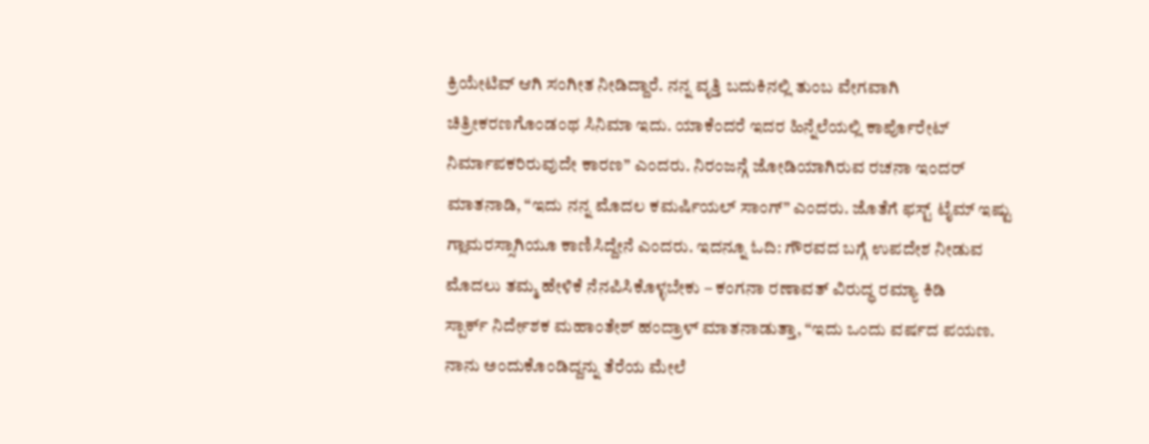ಕ್ರಿಯೇಟಿವ್ ಆಗಿ ಸಂಗೀತ ನೀಡಿದ್ದಾರೆ. ನನ್ನ ವೃತ್ತಿ ಬದುಕಿನಲ್ಲಿ ತುಂಬ ವೇಗವಾಗಿ ಚಿತ್ರೀಕರಣಗೊಂಡಂಥ ಸಿನಿಮಾ ಇದು. ಯಾಕೆಂದರೆ ಇದರ ಹಿನ್ನೆಲೆಯಲ್ಲಿ ಕಾರ್ಪೊರೇಟ್ ನಿರ್ಮಾಪಕರಿರುವುದೇ ಕಾರಣ” ಎಂದರು. ನಿರಂಜನ್ಗೆ ಜೋಡಿಯಾಗಿರುವ ರಚನಾ ಇಂದರ್ ಮಾತನಾಡಿ, “ಇದು ನನ್ನ ಮೊದಲ ಕಮರ್ಷಿಯಲ್ ಸಾಂಗ್” ಎಂದರು. ಜೊತೆಗೆ ಫಸ್ಟ್ ಟೈಮ್ ಇಷ್ಟು ಗ್ಲಾಮರಸ್ಸಾಗಿಯೂ ಕಾಣಿಸಿದ್ದೇನೆ ಎಂದರು. ಇದನ್ನೂ ಓದಿ: ಗೌರವದ ಬಗ್ಗೆ ಉಪದೇಶ ನೀಡುವ ಮೊದಲು ತಮ್ಮ ಹೇಳಿಕೆ ನೆನಪಿಸಿಕೊಳ್ಳಬೇಕು – ಕಂಗನಾ ರಣಾವತ್ ವಿರುದ್ಧ ರಮ್ಯಾ ಕಿಡಿ
ಸ್ಪಾರ್ಕ್ ನಿರ್ದೇಶಕ ಮಹಾಂತೇಶ್ ಹಂದ್ರಾಳ್ ಮಾತನಾಡುತ್ತಾ, “ಇದು ಒಂದು ವರ್ಷದ ಪಯಣ. ನಾನು ಅಂದುಕೊಂಡಿದ್ದನ್ನು ತೆರೆಯ ಮೇಲೆ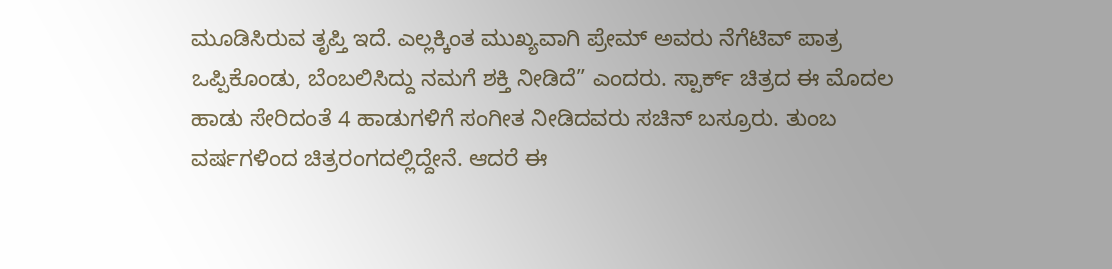ಮೂಡಿಸಿರುವ ತೃಪ್ತಿ ಇದೆ. ಎಲ್ಲಕ್ಕಿಂತ ಮುಖ್ಯವಾಗಿ ಪ್ರೇಮ್ ಅವರು ನೆಗೆಟಿವ್ ಪಾತ್ರ ಒಪ್ಪಿಕೊಂಡು, ಬೆಂಬಲಿಸಿದ್ದು ನಮಗೆ ಶಕ್ತಿ ನೀಡಿದೆ” ಎಂದರು. ಸ್ಪಾರ್ಕ್ ಚಿತ್ರದ ಈ ಮೊದಲ ಹಾಡು ಸೇರಿದಂತೆ 4 ಹಾಡುಗಳಿಗೆ ಸಂಗೀತ ನೀಡಿದವರು ಸಚಿನ್ ಬಸ್ರೂರು. ತುಂಬ ವರ್ಷಗಳಿಂದ ಚಿತ್ರರಂಗದಲ್ಲಿದ್ದೇನೆ. ಆದರೆ ಈ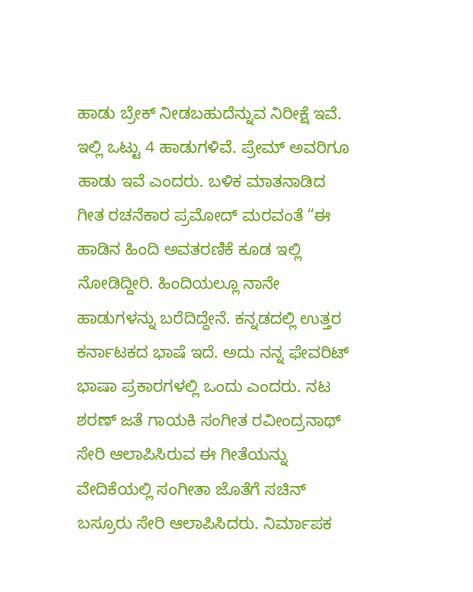ಹಾಡು ಬ್ರೇಕ್ ನೀಡಬಹುದೆನ್ನುವ ನಿರೀಕ್ಷೆ ಇವೆ. ಇಲ್ಲಿ ಒಟ್ಟು 4 ಹಾಡುಗಳಿವೆ. ಪ್ರೇಮ್ ಅವರಿಗೂ ಹಾಡು ಇವೆ ಎಂದರು. ಬಳಿಕ ಮಾತನಾಡಿದ ಗೀತ ರಚನೆಕಾರ ಪ್ರಮೋದ್ ಮರವಂತೆ “ಈ ಹಾಡಿನ ಹಿಂದಿ ಅವತರಣಿಕೆ ಕೂಡ ಇಲ್ಲಿ ನೋಡಿದ್ದೀರಿ. ಹಿಂದಿಯಲ್ಲೂ ನಾನೇ ಹಾಡುಗಳನ್ನು ಬರೆದಿದ್ದೇನೆ. ಕನ್ನಡದಲ್ಲಿ ಉತ್ತರ ಕರ್ನಾಟಕದ ಭಾಷೆ ಇದೆ. ಅದು ನನ್ನ ಫೇವರಿಟ್ ಭಾಷಾ ಪ್ರಕಾರಗಳಲ್ಲಿ ಒಂದು ಎಂದರು. ನಟ ಶರಣ್ ಜತೆ ಗಾಯಕಿ ಸಂಗೀತ ರವೀಂದ್ರನಾಥ್ ಸೇರಿ ಆಲಾಪಿಸಿರುವ ಈ ಗೀತೆಯನ್ನು ವೇದಿಕೆಯಲ್ಲಿ ಸಂಗೀತಾ ಜೊತೆಗೆ ಸಚಿನ್ ಬಸ್ರೂರು ಸೇರಿ ಆಲಾಪಿಸಿದರು. ನಿರ್ಮಾಪಕ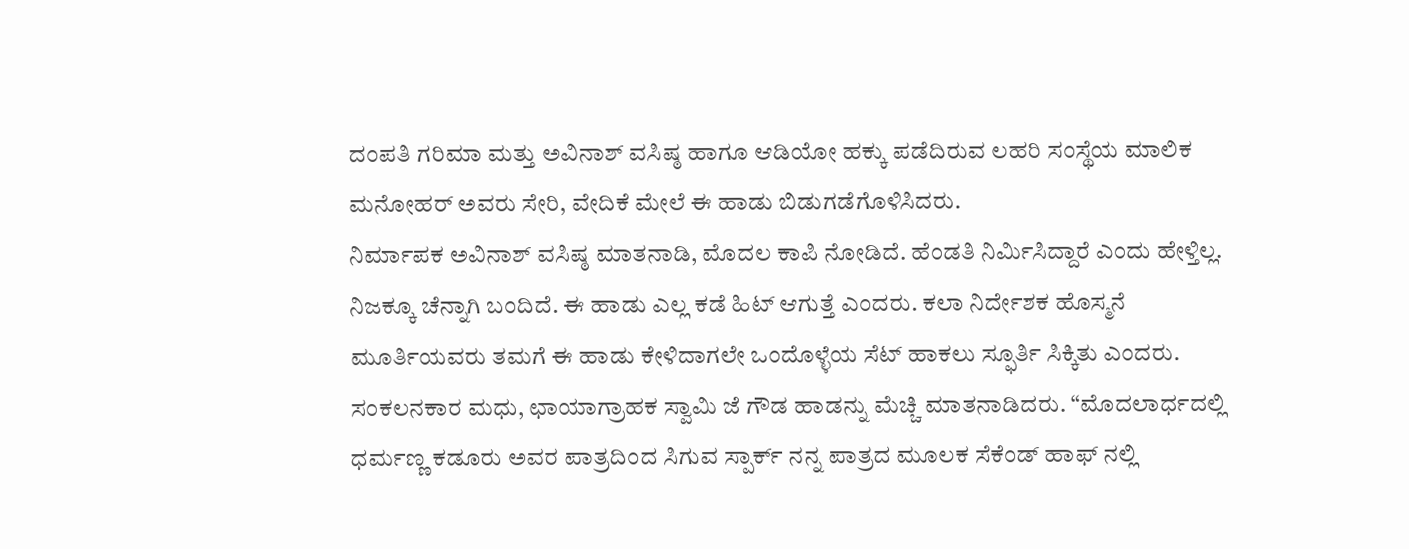ದಂಪತಿ ಗರಿಮಾ ಮತ್ತು ಅವಿನಾಶ್ ವಸಿಷ್ಠ ಹಾಗೂ ಆಡಿಯೋ ಹಕ್ಕು ಪಡೆದಿರುವ ಲಹರಿ ಸಂಸ್ಥೆಯ ಮಾಲಿಕ ಮನೋಹರ್ ಅವರು ಸೇರಿ, ವೇದಿಕೆ ಮೇಲೆ ಈ ಹಾಡು ಬಿಡುಗಡೆಗೊಳಿಸಿದರು.
ನಿರ್ಮಾಪಕ ಅವಿನಾಶ್ ವಸಿಷ್ಠ ಮಾತನಾಡಿ, ಮೊದಲ ಕಾಪಿ ನೋಡಿದೆ. ಹೆಂಡತಿ ನಿರ್ಮಿಸಿದ್ದಾರೆ ಎಂದು ಹೇಳ್ತಿಲ್ಲ. ನಿಜಕ್ಕೂ ಚೆನ್ನಾಗಿ ಬಂದಿದೆ. ಈ ಹಾಡು ಎಲ್ಲ ಕಡೆ ಹಿಟ್ ಆಗುತ್ತೆ ಎಂದರು. ಕಲಾ ನಿರ್ದೇಶಕ ಹೊಸ್ಮನೆ ಮೂರ್ತಿಯವರು ತಮಗೆ ಈ ಹಾಡು ಕೇಳಿದಾಗಲೇ ಒಂದೊಳ್ಳೆಯ ಸೆಟ್ ಹಾಕಲು ಸ್ಫೂರ್ತಿ ಸಿಕ್ಕಿತು ಎಂದರು. ಸಂಕಲನಕಾರ ಮಧು, ಛಾಯಾಗ್ರಾಹಕ ಸ್ವಾಮಿ ಜೆ ಗೌಡ ಹಾಡನ್ನು ಮೆಚ್ಚಿ ಮಾತನಾಡಿದರು. “ಮೊದಲಾರ್ಧದಲ್ಲಿ ಧರ್ಮಣ್ಣ ಕಡೂರು ಅವರ ಪಾತ್ರದಿಂದ ಸಿಗುವ ಸ್ಪಾರ್ಕ್ ನನ್ನ ಪಾತ್ರದ ಮೂಲಕ ಸೆಕೆಂಡ್ ಹಾಫ್ ನಲ್ಲಿ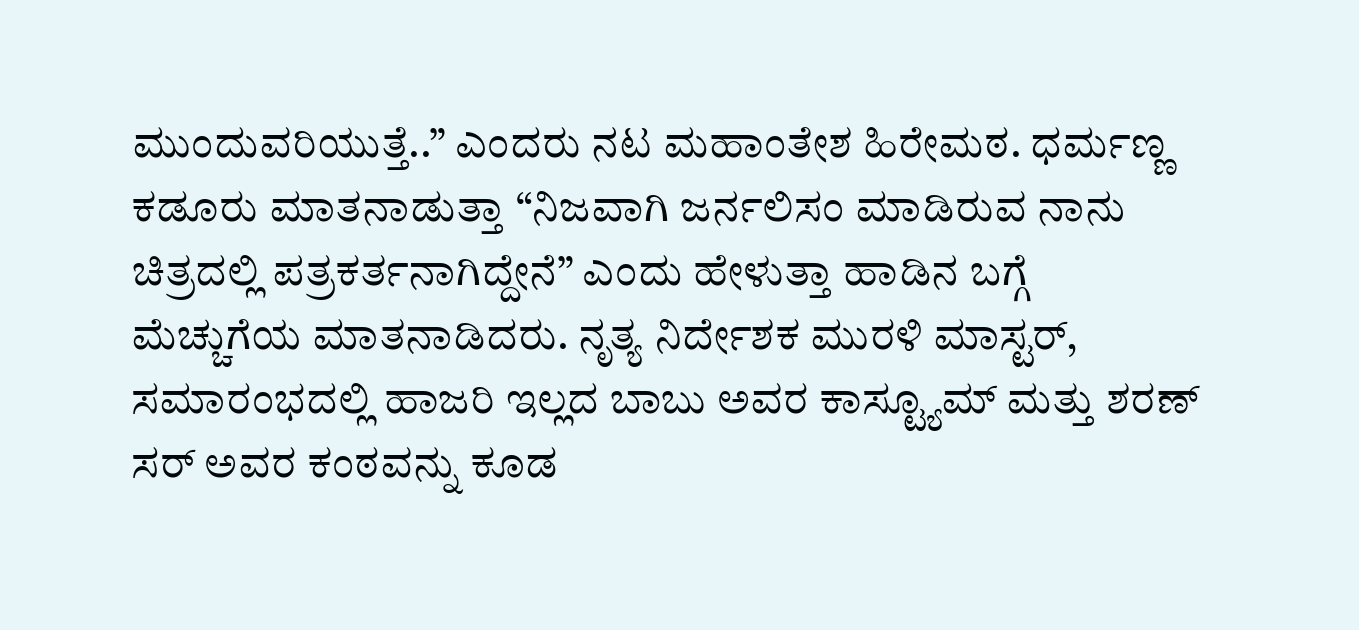ಮುಂದುವರಿಯುತ್ತೆ..” ಎಂದರು ನಟ ಮಹಾಂತೇಶ ಹಿರೇಮಠ. ಧರ್ಮಣ್ಣ ಕಡೂರು ಮಾತನಾಡುತ್ತಾ “ನಿಜವಾಗಿ ಜರ್ನಲಿಸಂ ಮಾಡಿರುವ ನಾನು ಚಿತ್ರದಲ್ಲಿ ಪತ್ರಕರ್ತನಾಗಿದ್ದೇನೆ” ಎಂದು ಹೇಳುತ್ತಾ ಹಾಡಿನ ಬಗ್ಗೆ ಮೆಚ್ಚುಗೆಯ ಮಾತನಾಡಿದರು. ನೃತ್ಯ ನಿರ್ದೇಶಕ ಮುರಳಿ ಮಾಸ್ಟರ್, ಸಮಾರಂಭದಲ್ಲಿ ಹಾಜರಿ ಇಲ್ಲದ ಬಾಬು ಅವರ ಕಾಸ್ಟ್ಯೂಮ್ ಮತ್ತು ಶರಣ್ ಸರ್ ಅವರ ಕಂಠವನ್ನು ಕೂಡ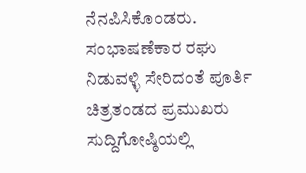ನೆನಪಿಸಿಕೊಂಡರು. ಸಂಭಾಷಣೆಕಾರ ರಘು ನಿಡುವಳ್ಳಿ ಸೇರಿದಂತೆ ಪೂರ್ತಿ ಚಿತ್ರತಂಡದ ಪ್ರಮುಖರು ಸುದ್ದಿಗೋಷ್ಠಿಯಲ್ಲಿ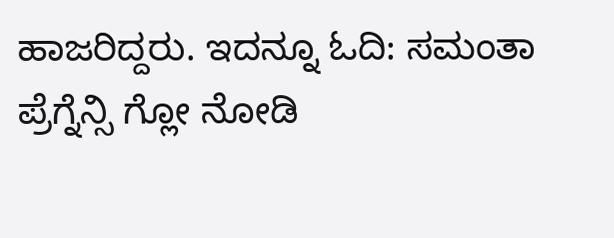ಹಾಜರಿದ್ದರು. ಇದನ್ನೂ ಓದಿ: ಸಮಂತಾ ಪ್ರೆಗ್ನೆನ್ಸಿ ಗ್ಲೋ ನೋಡಿ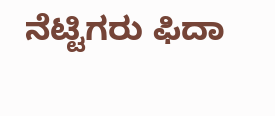ನೆಟ್ಟಿಗರು ಫಿದಾ